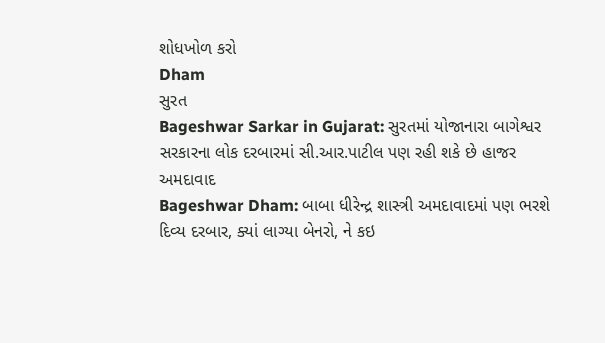શોધખોળ કરો
Dham
સુરત
Bageshwar Sarkar in Gujarat: સુરતમાં યોજાનારા બાગેશ્વર સરકારના લોક દરબારમાં સી.આર.પાટીલ પણ રહી શકે છે હાજર
અમદાવાદ
Bageshwar Dham: બાબા ધીરેન્દ્ર શાસ્ત્રી અમદાવાદમાં પણ ભરશે દિવ્ય દરબાર, ક્યાં લાગ્યા બેનરો, ને કઇ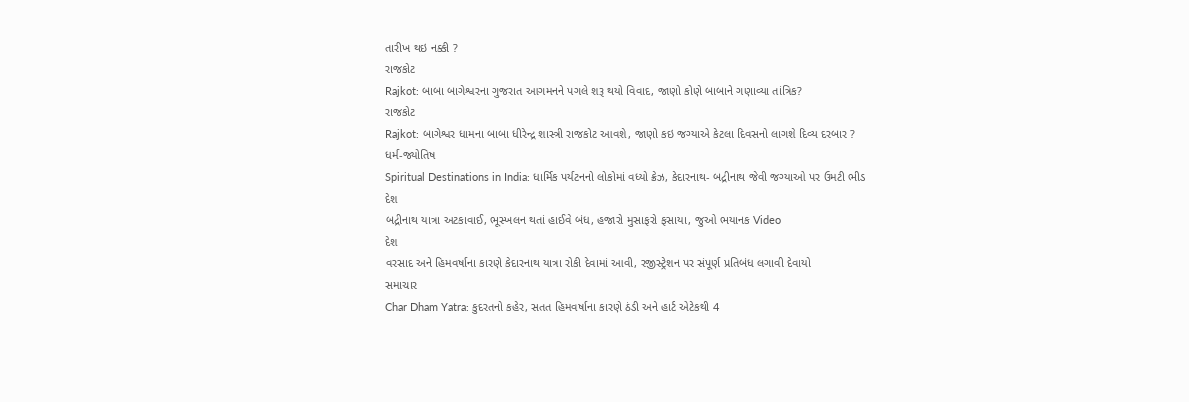તારીખ થઇ નક્કી ?
રાજકોટ
Rajkot: બાબા બાગેશ્વરના ગુજરાત આગમનને પગલે શરૂ થયો વિવાદ, જાણો કોણે બાબાને ગણાવ્યા તાંત્રિક?
રાજકોટ
Rajkot: બાગેશ્વર ધામના બાબા ધીરેન્દ્ર શાસ્ત્રી રાજકોટ આવશે, જાણો કઇ જગ્યાએ કેટલા દિવસનો લાગશે દિવ્ય દરબાર ?
ધર્મ-જ્યોતિષ
Spiritual Destinations in India: ધાર્મિક પર્યટનનો લોકોમાં વધ્યો ક્રેઝ, કેદારનાથ- બદ્રીનાથ જેવી જગ્યાઓ પર ઉમટી ભીડ
દેશ
બદ્રીનાથ યાત્રા અટકાવાઈ, ભૂસ્ખલન થતાં હાઈવે બંધ, હજારો મુસાફરો ફસાયા, જુઓ ભયાનક Video
દેશ
વરસાદ અને હિમવર્ષાના કારણે કેદારનાથ યાત્રા રોકી દેવામાં આવી, રજીસ્ટ્રેશન પર સંપૂર્ણ પ્રતિબંધ લગાવી દેવાયો
સમાચાર
Char Dham Yatra: કુદરતનો કહેર, સતત હિમવર્ષાના કારણે ઠંડી અને હાર્ટ એટેકથી 4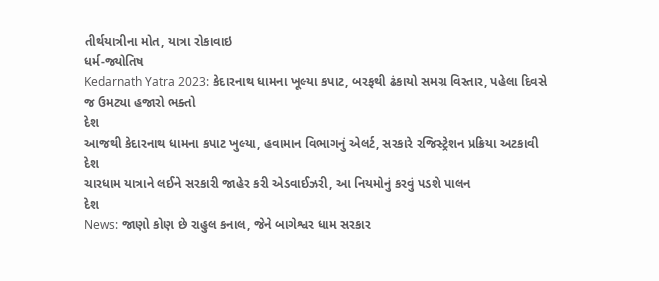તીર્થયાત્રીના મોત, યાત્રા રોકાવાઇ
ધર્મ-જ્યોતિષ
Kedarnath Yatra 2023: કેદારનાથ ધામના ખૂલ્યા કપાટ, બરફથી ઢંકાયો સમગ્ર વિસ્તાર, પહેલા દિવસે જ ઉમટ્યા હજારો ભક્તો
દેશ
આજથી કેદારનાથ ધામના કપાટ ખુલ્યા, હવામાન વિભાગનું એલર્ટ, સરકારે રજિસ્ટ્રેશન પ્રક્રિયા અટકાવી
દેશ
ચારધામ યાત્રાને લઈને સરકારી જાહેર કરી એડવાઈઝરી, આ નિયમોનું કરવું પડશે પાલન
દેશ
News: જાણો કોણ છે રાહુલ કનાલ, જેને બાગેશ્વર ધામ સરકાર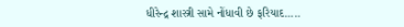ધીરેન્દ્ર શાસ્ત્રી સામે નોંધાવી છે ફરિયાદ.....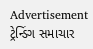Advertisement
ટ્રેન્ડિંગ સમાચાર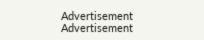Advertisement
Advertisement